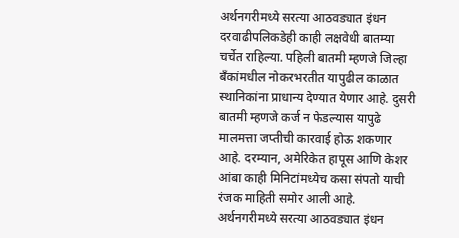अर्थनगरीमध्ये सरत्या आठवड्यात इंधन दरवाढीपलिकडेही काही लक्षवेधी बातम्या चर्चेत राहिल्या. पहिली बातमी म्हणजे जिल्हा बँकांमधील नोकरभरतीत यापुढील काळात स्थानिकांना प्राधान्य देण्यात येणार आहे. दुसरी बातमी म्हणजे कर्ज न फेडल्यास यापुढे मालमत्ता जप्तीची कारवाई होऊ शकणार आहे. दरम्यान, अमेरिकेत हापूस आणि केशर आंबा काही मिनिटांमध्येच कसा संपतो याची रंजक माहिती समोर आली आहे.
अर्थनगरीमध्ये सरत्या आठवड्यात इंधन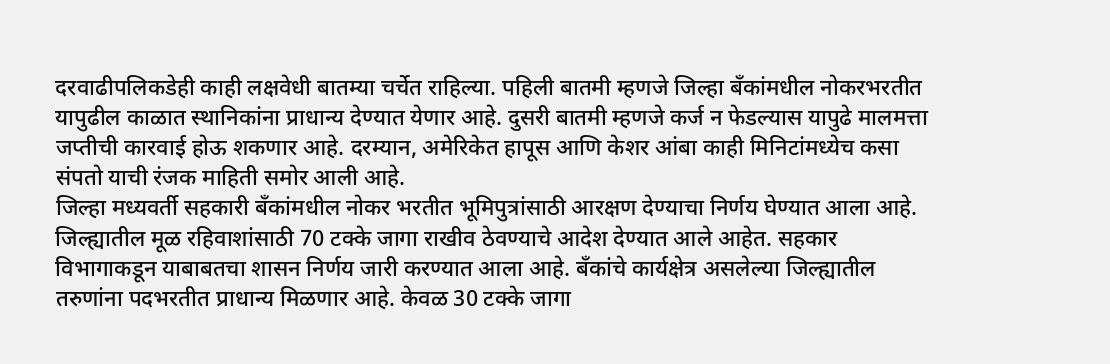दरवाढीपलिकडेही काही लक्षवेधी बातम्या चर्चेत राहिल्या. पहिली बातमी म्हणजे जिल्हा बँकांमधील नोकरभरतीत यापुढील काळात स्थानिकांना प्राधान्य देण्यात येणार आहे. दुसरी बातमी म्हणजे कर्ज न फेडल्यास यापुढे मालमत्ता जप्तीची कारवाई होऊ शकणार आहे. दरम्यान, अमेरिकेत हापूस आणि केशर आंबा काही मिनिटांमध्येच कसा संपतो याची रंजक माहिती समोर आली आहे.
जिल्हा मध्यवर्ती सहकारी बँकांमधील नोकर भरतीत भूमिपुत्रांसाठी आरक्षण देण्याचा निर्णय घेण्यात आला आहे. जिल्ह्यातील मूळ रहिवाशांसाठी 70 टक्के जागा राखीव ठेवण्याचे आदेश देण्यात आले आहेत. सहकार विभागाकडून याबाबतचा शासन निर्णय जारी करण्यात आला आहे. बँकांचे कार्यक्षेत्र असलेल्या जिल्ह्यातील तरुणांना पदभरतीत प्राधान्य मिळणार आहे. केवळ 30 टक्के जागा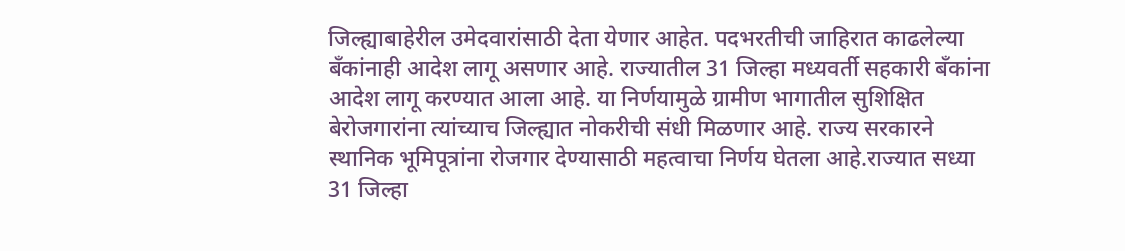जिल्ह्याबाहेरील उमेदवारांसाठी देता येणार आहेत. पदभरतीची जाहिरात काढलेल्या बँकांनाही आदेश लागू असणार आहे. राज्यातील 31 जिल्हा मध्यवर्ती सहकारी बँकांना आदेश लागू करण्यात आला आहे. या निर्णयामुळे ग्रामीण भागातील सुशिक्षित बेरोजगारांना त्यांच्याच जिल्ह्यात नोकरीची संधी मिळणार आहे. राज्य सरकारने स्थानिक भूमिपूत्रांना रोजगार देण्यासाठी महत्वाचा निर्णय घेतला आहे.राज्यात सध्या 31 जिल्हा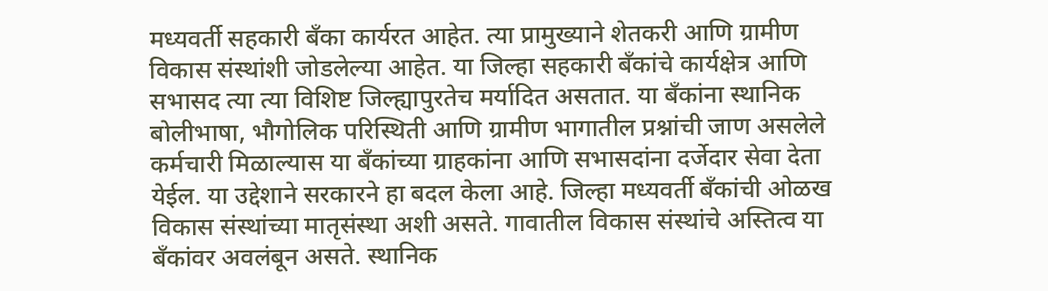मध्यवर्ती सहकारी बँका कार्यरत आहेत. त्या प्रामुख्याने शेतकरी आणि ग्रामीण विकास संस्थांशी जोडलेल्या आहेत. या जिल्हा सहकारी बँकांचे कार्यक्षेत्र आणि सभासद त्या त्या विशिष्ट जिल्ह्यापुरतेच मर्यादित असतात. या बँकांना स्थानिक बोलीभाषा, भौगोलिक परिस्थिती आणि ग्रामीण भागातील प्रश्नांची जाण असलेले कर्मचारी मिळाल्यास या बँकांच्या ग्राहकांना आणि सभासदांना दर्जेदार सेवा देता येईल. या उद्देशाने सरकारने हा बदल केला आहे. जिल्हा मध्यवर्ती बँकांची ओळख विकास संस्थांच्या मातृसंस्था अशी असते. गावातील विकास संस्थांचे अस्तित्व या बँकांवर अवलंबून असते. स्थानिक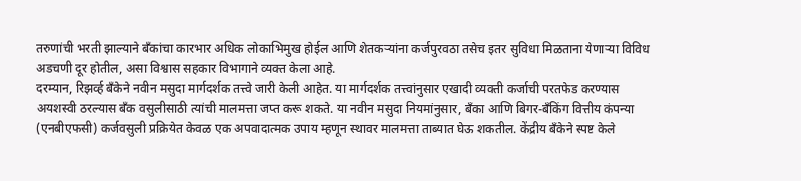तरुणांची भरती झाल्याने बँकांचा कारभार अधिक लोकाभिमुख होईल आणि शेतकऱ्यांना कर्जपुरवठा तसेच इतर सुविधा मिळताना येणाऱ्या विविध अडचणी दूर होतील, असा विश्वास सहकार विभागाने व्यक्त केला आहे.
दरम्यान, रिझर्व्ह बँकेने नवीन मसुदा मार्गदर्शक तत्त्वे जारी केली आहेत. या मार्गदर्शक तत्त्वांनुसार एखादी व्यक्ती कर्जाची परतफेड करण्यास अयशस्वी ठरल्यास बँक वसुलीसाठी त्यांची मालमत्ता जप्त करू शकते. या नवीन मसुदा नियमांनुसार, बँका आणि बिगर-बँकिंग वित्तीय कंपन्या (एनबीएफसी) कर्जवसुली प्रक्रियेत केवळ एक अपवादात्मक उपाय म्हणून स्थावर मालमत्ता ताब्यात घेऊ शकतील. केंद्रीय बँकेने स्पष्ट केले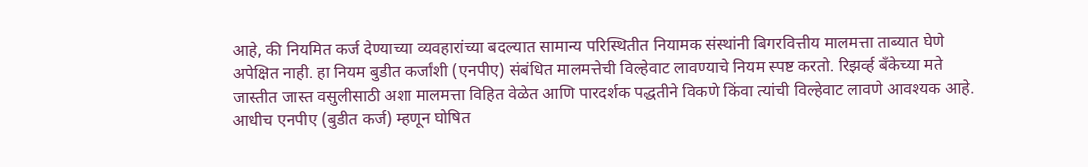आहे, की नियमित कर्ज देण्याच्या व्यवहारांच्या बदल्यात सामान्य परिस्थितीत नियामक संस्थांनी बिगरवित्तीय मालमत्ता ताब्यात घेणे अपेक्षित नाही. हा नियम बुडीत कर्जांशी (एनपीए) संबंधित मालमत्तेची विल्हेवाट लावण्याचे नियम स्पष्ट करतो. रिझर्व्ह बँकेच्या मते जास्तीत जास्त वसुलीसाठी अशा मालमत्ता विहित वेळेत आणि पारदर्शक पद्धतीने विकणे किंवा त्यांची विल्हेवाट लावणे आवश्यक आहे. आधीच एनपीए (बुडीत कर्ज) म्हणून घोषित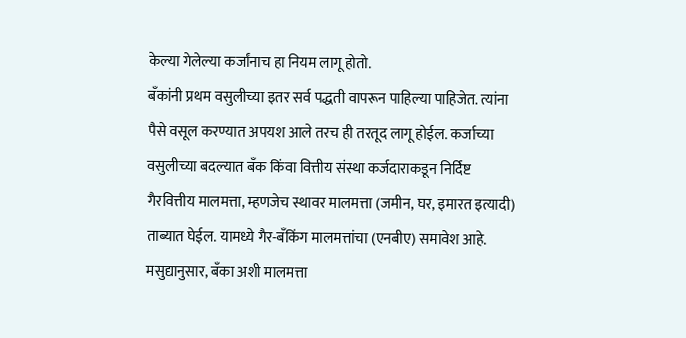केल्या गेलेल्या कर्जांनाच हा नियम लागू होतो.
बँकांनी प्रथम वसुलीच्या इतर सर्व पद्धती वापरून पाहिल्या पाहिजेत. त्यांना पैसे वसूल करण्यात अपयश आले तरच ही तरतूद लागू होईल. कर्जाच्या वसुलीच्या बदल्यात बँक किंवा वित्तीय संस्था कर्जदाराकडून निर्दिष्ट गैरवित्तीय मालमत्ता, म्हणजेच स्थावर मालमत्ता (जमीन, घर, इमारत इत्यादी) ताब्यात घेईल. यामध्ये गैर-बँकिंग मालमत्तांचा (एनबीए) समावेश आहे. मसुद्यानुसार, बँका अशी मालमत्ता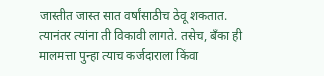जास्तीत जास्त सात वर्षांसाठीच ठेवू शकतात. त्यानंतर त्यांना ती विकावी लागते. तसेच, बँका ही मालमत्ता पुन्हा त्याच कर्जदाराला किंवा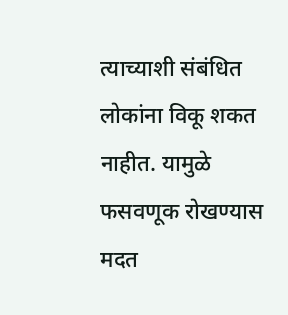त्याच्याशी संबंधित लोकांना विकू शकत नाहीत. यामुळे फसवणूक रोखण्यास मदत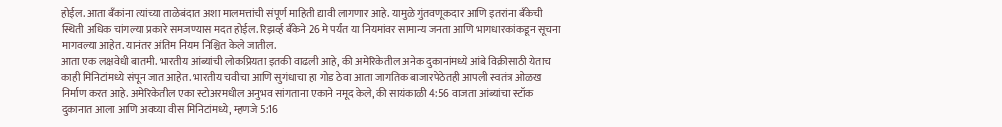होईल. आता बँकांना त्यांच्या ताळेबंदात अशा मालमत्तांची संपूर्ण माहिती द्यावी लागणार आहे. यामुळे गुंतवणूकदार आणि इतरांना बँकेची स्थिती अधिक चांगल्या प्रकारे समजण्यास मदत होईल. रिझर्व्ह बँकेने 26 मे पर्यंत या नियमांवर सामान्य जनता आणि भागधारकांकडून सूचना मागवल्या आहेत. यानंतर अंतिम नियम निश्चित केले जातील.
आता एक लक्षवेधी बातमी. भारतीय आंब्यांची लोकप्रियता इतकी वाढली आहे, की अमेरिकेतील अनेक दुकानांमध्ये आंबे विक्रीसाठी येताच काही मिनिटांमध्ये संपून जात आहेत. भारतीय चवीचा आणि सुगंधाचा हा गोड ठेवा आता जागतिक बाजारपेठेतही आपली स्वतंत्र ओळख निर्माण करत आहे. अमेरिकेतील एका स्टोअरमधील अनुभव सांगताना एकाने नमूद केले, की सायंकाळी 4:56 वाजता आंब्यांचा स्टॉक दुकानात आला आणि अवघ्या वीस मिनिटांमध्ये, म्हणजे 5:16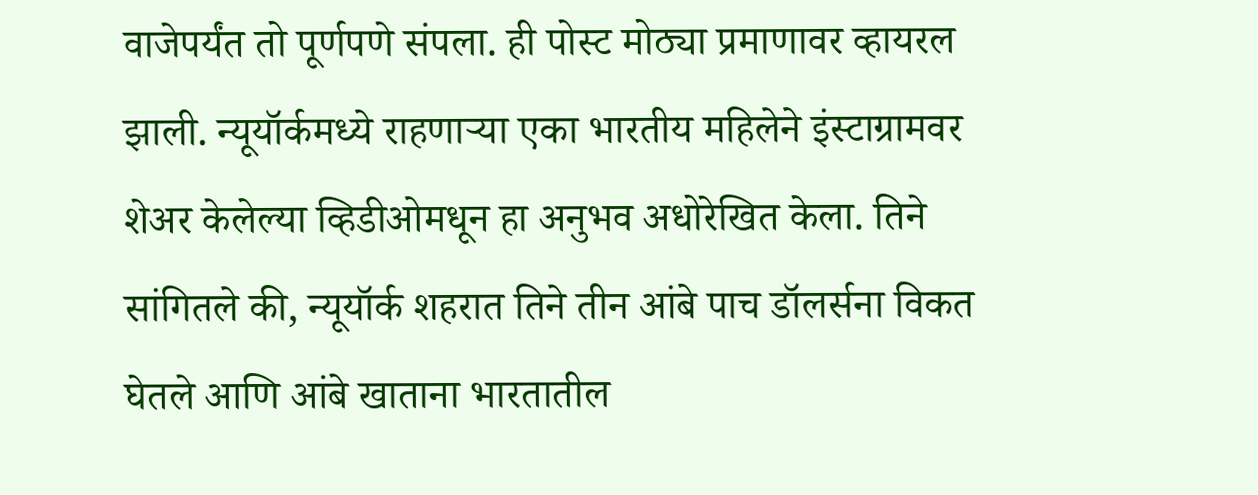वाजेपर्यंत तो पूर्णपणे संपला. ही पोस्ट मोठ्या प्रमाणावर व्हायरल झाली. न्यूयॉर्कमध्ये राहणाऱ्या एका भारतीय महिलेने इंस्टाग्रामवर शेअर केलेल्या व्हिडीओमधून हा अनुभव अधोरेखित केला. तिने सांगितले की, न्यूयॉर्क शहरात तिने तीन आंबे पाच डॉलर्सना विकत घेतले आणि आंबे खाताना भारतातील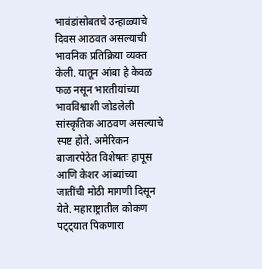भावंडांसोबतचे उन्हाळ्याचे दिवस आठवत असल्याची भावनिक प्रतिक्रिया व्यक्त केली. यातून आंबा हे केवळ फळ नसून भारतीयांच्या भावविश्वाशी जोडलेली सांस्कृतिक आठवण असल्याचे स्पष्ट होते. अमेरिकन बाजारपेठेत विशेषतः हापूस आणि केशर आंब्यांच्या जातींची मोठी मागणी दिसून येते. महाराष्ट्रातील कोकण पट्ट्यात पिकणारा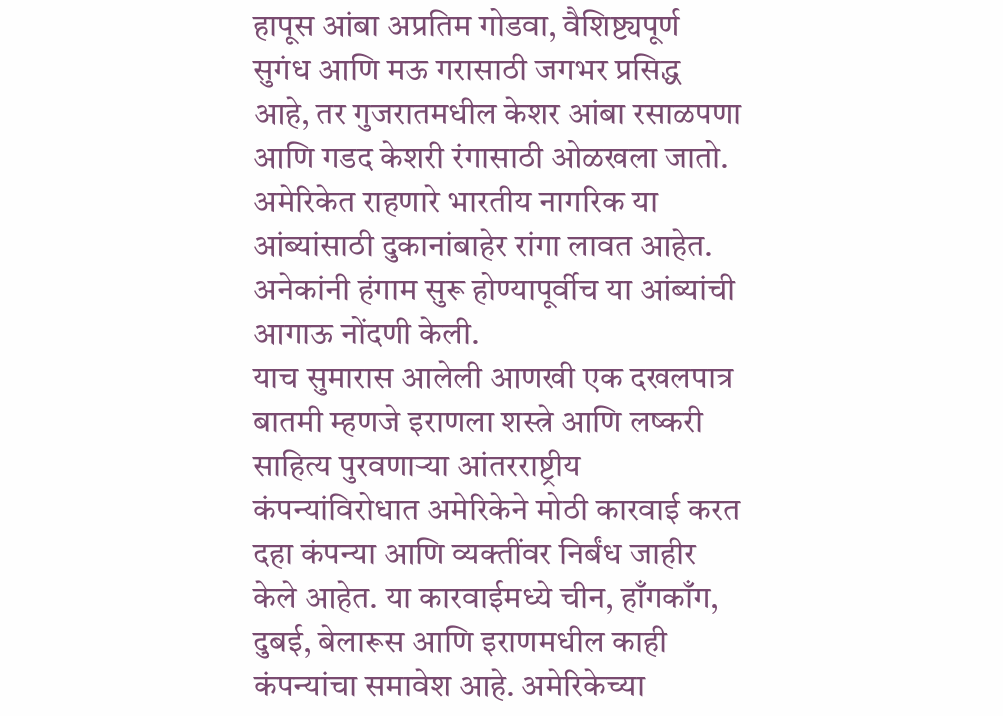हापूस आंबा अप्रतिम गोडवा, वैशिष्ट्यपूर्ण सुगंध आणि मऊ गरासाठी जगभर प्रसिद्ध आहे, तर गुजरातमधील केशर आंबा रसाळपणा आणि गडद केशरी रंगासाठी ओळखला जातो. अमेरिकेत राहणारे भारतीय नागरिक या आंब्यांसाठी दुकानांबाहेर रांगा लावत आहेत. अनेकांनी हंगाम सुरू होण्यापूर्वीच या आंब्यांची आगाऊ नोंदणी केली.
याच सुमारास आलेली आणखी एक दखलपात्र बातमी म्हणजे इराणला शस्त्रे आणि लष्करी साहित्य पुरवणाऱ्या आंतरराष्ट्रीय कंपन्यांविरोधात अमेरिकेने मोठी कारवाई करत दहा कंपन्या आणि व्यक्तींवर निर्बंध जाहीर केले आहेत. या कारवाईमध्ये चीन, हाँगकाँग, दुबई, बेलारूस आणि इराणमधील काही कंपन्यांचा समावेश आहे. अमेरिकेच्या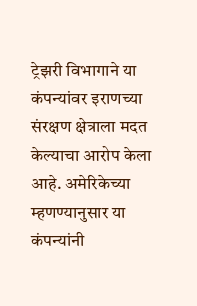ट्रेझरी विभागाने या कंपन्यांवर इराणच्या संरक्षण क्षेत्राला मदत केल्याचा आरोप केला आहे. अमेरिकेच्या म्हणण्यानुसार या कंपन्यांनी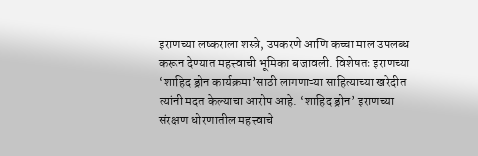इराणच्या लष्कराला शस्त्रे, उपकरणे आणि कच्चा माल उपलब्ध करून देण्यात महत्त्वाची भूमिका बजावली. विशेषतः इराणच्या ‘शाहिद ड्रोन कार्यक्रमा’साठी लागणाऱ्या साहित्याच्या खरेदीत त्यांनी मदत केल्याचा आरोप आहे. ‘शाहिद ड्रोन’ इराणच्या संरक्षण धोरणातील महत्त्वाचे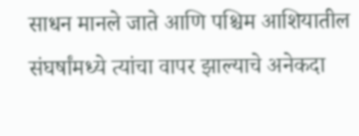साधन मानले जाते आणि पश्चिम आशियातील संघर्षांमध्ये त्यांचा वापर झाल्याचे अनेकदा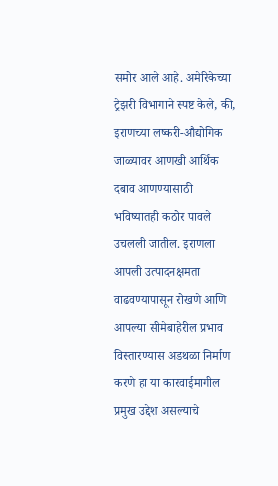समोर आले आहे. अमेरिकेच्या ट्रेझरी विभागाने स्पष्ट केले, की, इराणच्या लष्करी-औद्योगिक जाळ्यावर आणखी आर्थिक दबाव आणण्यासाठी भविष्यातही कठोर पावले उचलली जातील. इराणला आपली उत्पादनक्षमता वाढवण्यापासून रोखणे आणि आपल्या सीमेबाहेरील प्रभाव विस्तारण्यास अडथळा निर्माण करणे हा या कारवाईमागील प्रमुख उद्देश असल्याचे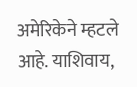अमेरिकेने म्हटले आहे. याशिवाय,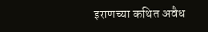इराणच्या कथित अवैध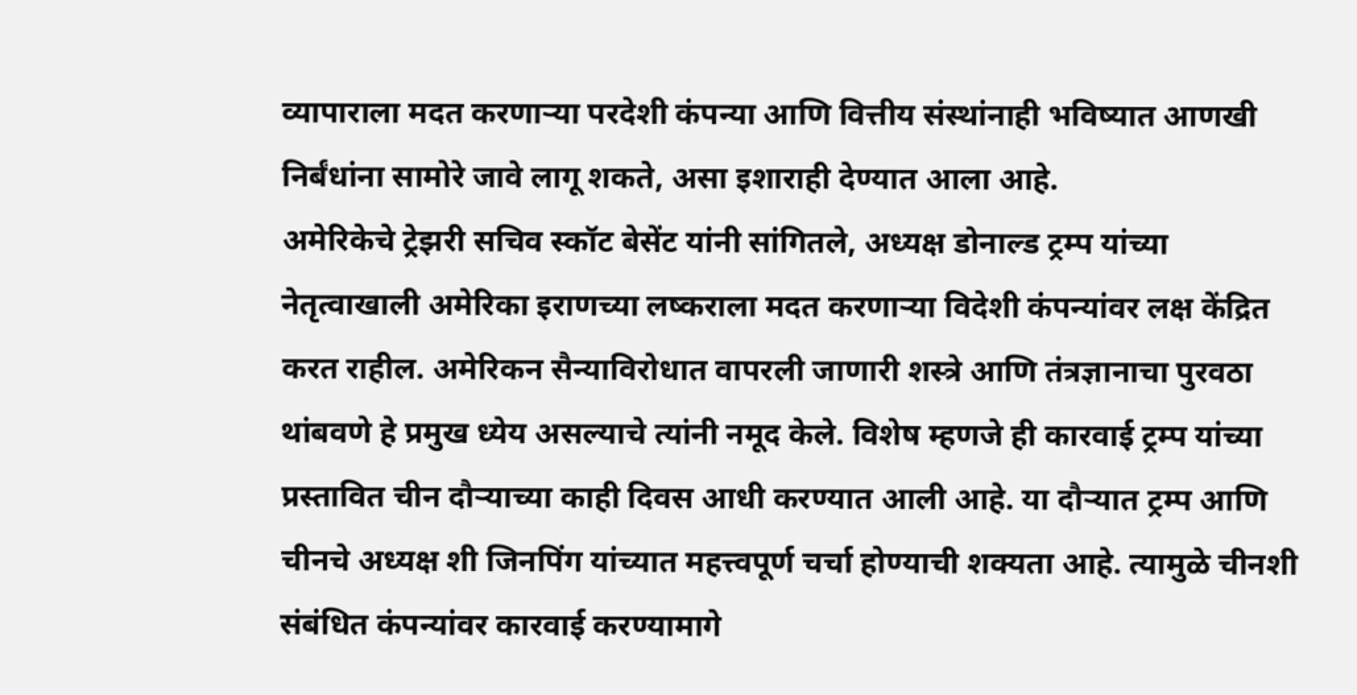व्यापाराला मदत करणाऱ्या परदेशी कंपन्या आणि वित्तीय संस्थांनाही भविष्यात आणखी निर्बंधांना सामोरे जावे लागू शकते, असा इशाराही देण्यात आला आहे.
अमेरिकेचे ट्रेझरी सचिव स्कॉट बेसेंट यांनी सांगितले, अध्यक्ष डोनाल्ड ट्रम्प यांच्या नेतृत्वाखाली अमेरिका इराणच्या लष्कराला मदत करणाऱ्या विदेशी कंपन्यांवर लक्ष केंद्रित करत राहील. अमेरिकन सैन्याविरोधात वापरली जाणारी शस्त्रे आणि तंत्रज्ञानाचा पुरवठा थांबवणे हे प्रमुख ध्येय असल्याचे त्यांनी नमूद केले. विशेष म्हणजे ही कारवाई ट्रम्प यांच्या प्रस्तावित चीन दौऱ्याच्या काही दिवस आधी करण्यात आली आहे. या दौऱ्यात ट्रम्प आणि चीनचे अध्यक्ष शी जिनपिंग यांच्यात महत्त्वपूर्ण चर्चा होण्याची शक्यता आहे. त्यामुळे चीनशी संबंधित कंपन्यांवर कारवाई करण्यामागे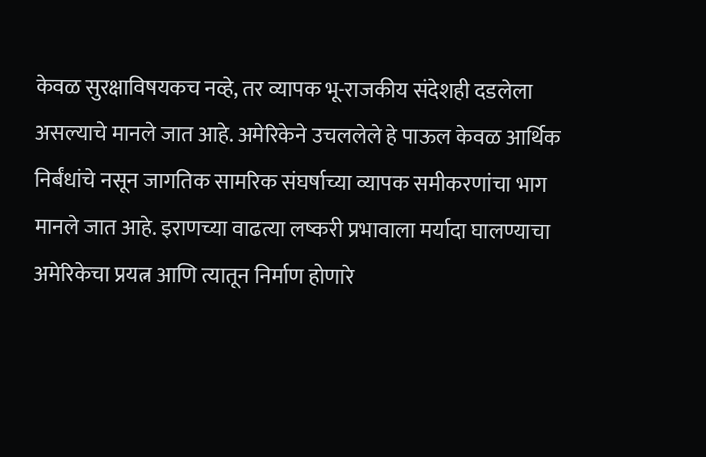केवळ सुरक्षाविषयकच नव्हे, तर व्यापक भू-राजकीय संदेशही दडलेला असल्याचे मानले जात आहे. अमेरिकेने उचललेले हे पाऊल केवळ आर्थिक निर्बंधांचे नसून जागतिक सामरिक संघर्षाच्या व्यापक समीकरणांचा भाग मानले जात आहे. इराणच्या वाढत्या लष्करी प्रभावाला मर्यादा घालण्याचा अमेरिकेचा प्रयत्न आणि त्यातून निर्माण होणारे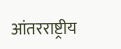आंतरराष्ट्रीय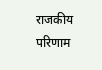राजकीय परिणाम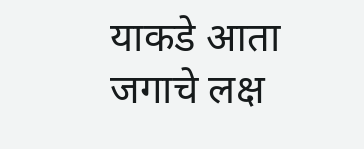याकडे आता जगाचे लक्ष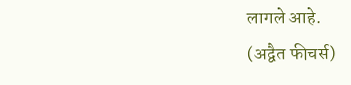लागले आहे.
(अद्वैत फीचर्स)